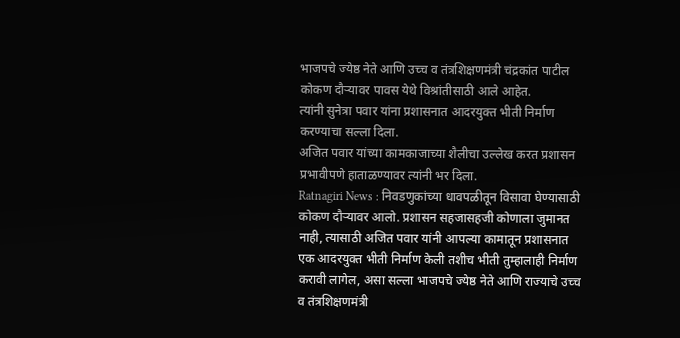भाजपचे ज्येष्ठ नेते आणि उच्च व तंत्रशिक्षणमंत्री चंद्रकांत पाटील कोकण दौऱ्यावर पावस येथे विश्रांतीसाठी आले आहेत.
त्यांनी सुनेत्रा पवार यांना प्रशासनात आदरयुक्त भीती निर्माण करण्याचा सल्ला दिला.
अजित पवार यांच्या कामकाजाच्या शैलीचा उल्लेख करत प्रशासन प्रभावीपणे हाताळण्यावर त्यांनी भर दिला.
Ratnagiri News : निवडणुकांच्या धावपळीतून विसावा घेण्यासाठी कोकण दौऱ्यावर आलो. प्रशासन सहजासहजी कोणाला जुमानत नाही, त्यासाठी अजित पवार यांनी आपल्या कामातून प्रशासनात एक आदरयुक्त भीती निर्माण केली तशीच भीती तुम्हालाही निर्माण करावी लागेल, असा सल्ला भाजपचे ज्येष्ठ नेते आणि राज्याचे उच्च व तंत्रशिक्षणमंत्री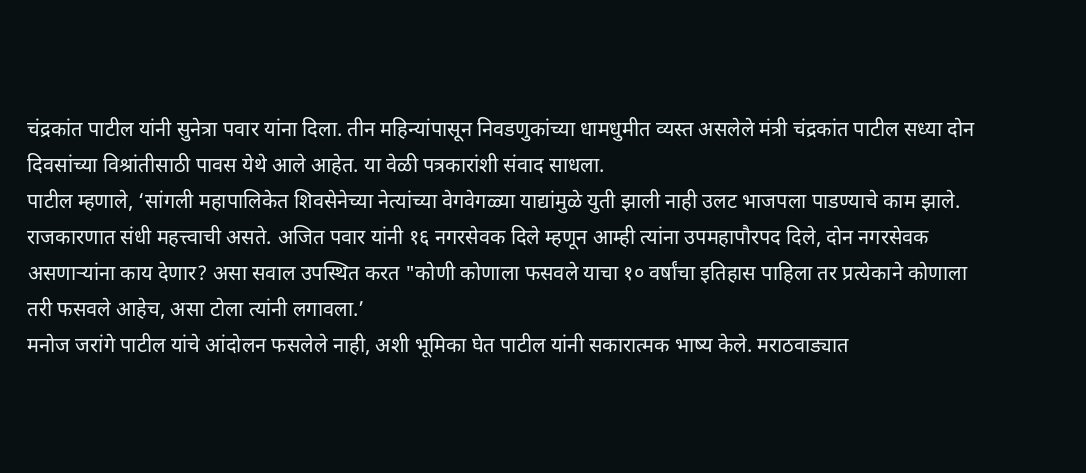चंद्रकांत पाटील यांनी सुनेत्रा पवार यांना दिला. तीन महिन्यांपासून निवडणुकांच्या धामधुमीत व्यस्त असलेले मंत्री चंद्रकांत पाटील सध्या दोन दिवसांच्या विश्रांतीसाठी पावस येथे आले आहेत. या वेळी पत्रकारांशी संवाद साधला.
पाटील म्हणाले, ‘सांगली महापालिकेत शिवसेनेच्या नेत्यांच्या वेगवेगळ्या याद्यांमुळे युती झाली नाही उलट भाजपला पाडण्याचे काम झाले. राजकारणात संधी महत्त्वाची असते. अजित पवार यांनी १६ नगरसेवक दिले म्हणून आम्ही त्यांना उपमहापौरपद दिले, दोन नगरसेवक असणाऱ्यांना काय देणार? असा सवाल उपस्थित करत "कोणी कोणाला फसवले याचा १० वर्षांचा इतिहास पाहिला तर प्रत्येकाने कोणाला तरी फसवले आहेच, असा टोला त्यांनी लगावला.’
मनोज जरांगे पाटील यांचे आंदोलन फसलेले नाही, अशी भूमिका घेत पाटील यांनी सकारात्मक भाष्य केले. मराठवाड्यात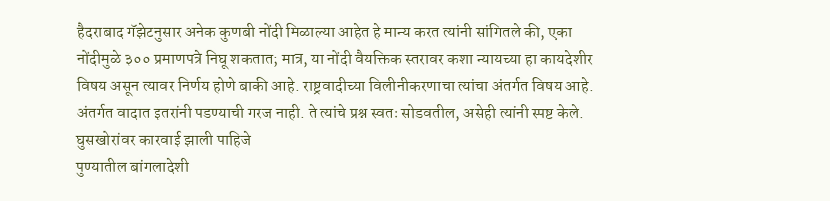हैदराबाद गॅझेटनुसार अनेक कुणबी नोंदी मिळाल्या आहेत हे मान्य करत त्यांनी सांगितले की, एका नोंदीमुळे ३०० प्रमाणपत्रे निघू शकतात; मात्र, या नोंदी वैयक्तिक स्तरावर कशा न्यायच्या हा कायदेशीर विषय असून त्यावर निर्णय होणे बाकी आहे. राष्ट्रवादीच्या विलीनीकरणाचा त्यांचा अंतर्गत विषय आहे. अंतर्गत वादात इतरांनी पडण्याची गरज नाही. ते त्यांचे प्रश्न स्वतः सोडवतील, असेही त्यांनी स्पष्ट केले.
घुसखोरांवर कारवाई झाली पाहिजे
पुण्यातील बांगलादेशी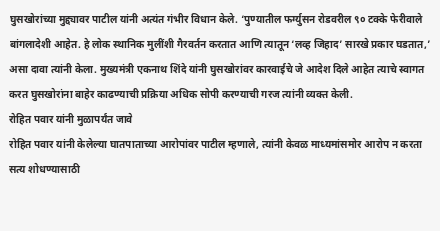घुसखोरांच्या मुद्द्यावर पाटील यांनी अत्यंत गंभीर विधान केले. ‘पुण्यातील फर्ग्युसन रोडवरील ९० टक्के फेरीवाले बांगलादेशी आहेत. हे लोक स्थानिक मुलींशी गैरवर्तन करतात आणि त्यातून ‘लव्ह जिहाद’ सारखे प्रकार घडतात,’ असा दावा त्यांनी केला. मुख्यमंत्री एकनाथ शिंदे यांनी घुसखोरांवर कारवाईचे जे आदेश दिले आहेत त्याचे स्वागत करत घुसखोरांना बाहेर काढण्याची प्रक्रिया अधिक सोपी करण्याची गरज त्यांनी व्यक्त केली.
रोहित पवार यांनी मुळापर्यंत जावे
रोहित पवार यांनी केलेल्या घातपाताच्या आरोपांवर पाटील म्हणाले, त्यांनी केवळ माध्यमांसमोर आरोप न करता सत्य शोधण्यासाठी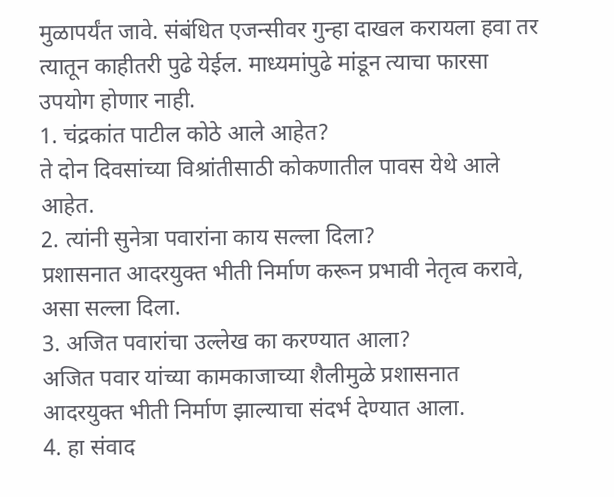मुळापर्यंत जावे. संबंधित एजन्सीवर गुन्हा दाखल करायला हवा तर त्यातून काहीतरी पुढे येईल. माध्यमांपुढे मांडून त्याचा फारसा उपयोग होणार नाही.
1. चंद्रकांत पाटील कोठे आले आहेत?
ते दोन दिवसांच्या विश्रांतीसाठी कोकणातील पावस येथे आले आहेत.
2. त्यांनी सुनेत्रा पवारांना काय सल्ला दिला?
प्रशासनात आदरयुक्त भीती निर्माण करून प्रभावी नेतृत्व करावे, असा सल्ला दिला.
3. अजित पवारांचा उल्लेख का करण्यात आला?
अजित पवार यांच्या कामकाजाच्या शैलीमुळे प्रशासनात आदरयुक्त भीती निर्माण झाल्याचा संदर्भ देण्यात आला.
4. हा संवाद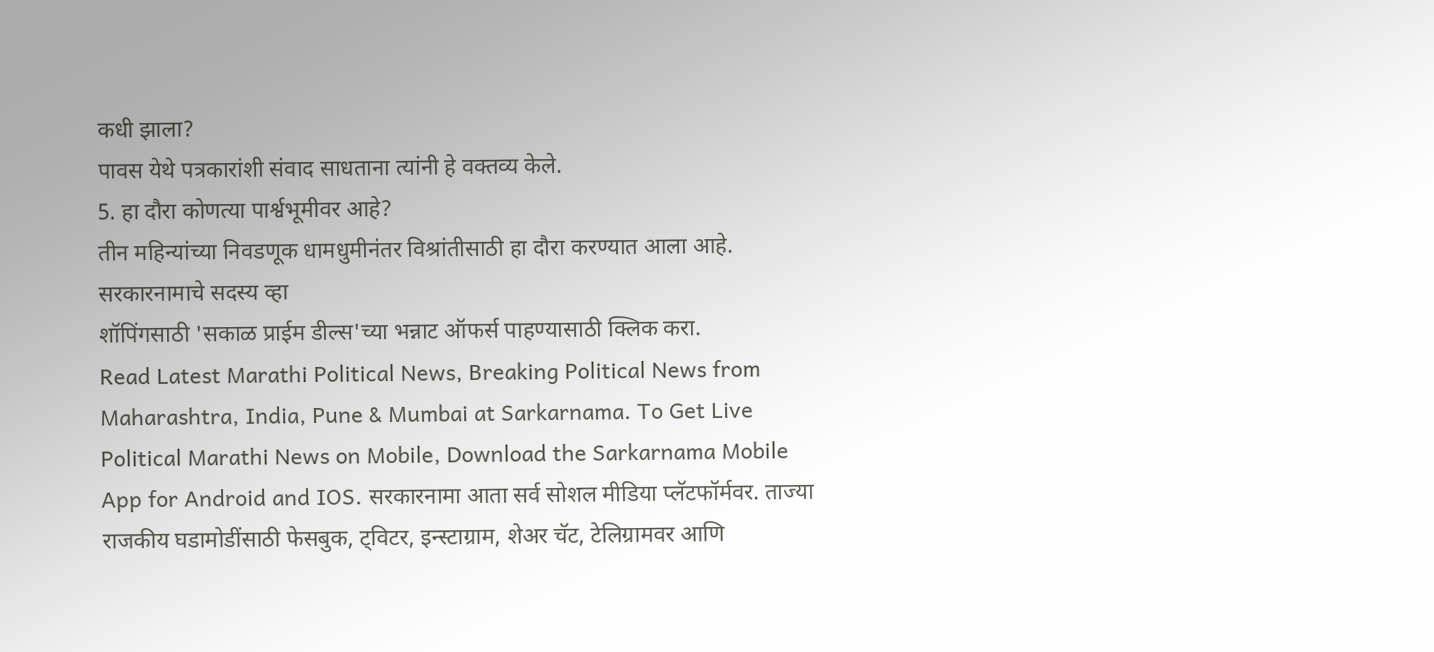कधी झाला?
पावस येथे पत्रकारांशी संवाद साधताना त्यांनी हे वक्तव्य केले.
5. हा दौरा कोणत्या पार्श्वभूमीवर आहे?
तीन महिन्यांच्या निवडणूक धामधुमीनंतर विश्रांतीसाठी हा दौरा करण्यात आला आहे.
सरकारनामाचे सदस्य व्हा
शॉपिंगसाठी 'सकाळ प्राईम डील्स'च्या भन्नाट ऑफर्स पाहण्यासाठी क्लिक करा.
Read Latest Marathi Political News, Breaking Political News from Maharashtra, India, Pune & Mumbai at Sarkarnama. To Get Live Political Marathi News on Mobile, Download the Sarkarnama Mobile App for Android and IOS. सरकारनामा आता सर्व सोशल मीडिया प्लॅटफॉर्मवर. ताज्या राजकीय घडामोडींसाठी फेसबुक, ट्विटर, इन्स्टाग्राम, शेअर चॅट, टेलिग्रामवर आणि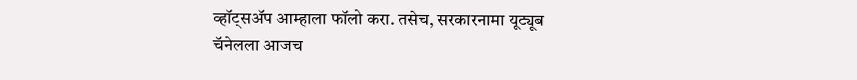व्हॉट्सॲप आम्हाला फॉलो करा. तसेच, सरकारनामा यूट्यूब चॅनेलला आजच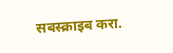सबस्क्राइब करा.